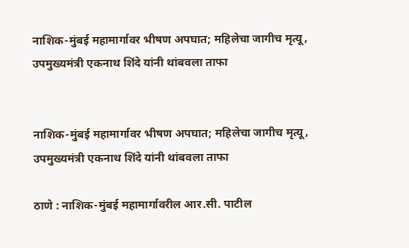नाशिक-मुंबई महामार्गावर भीषण अपघात; महिलेचा जागीच मृत्यू, उपमुख्यमंत्री एकनाथ शिंदे यांनी थांबवला ताफा


नाशिक-मुंबई महामार्गावर भीषण अपघात; महिलेचा जागीच मृत्यू, उपमुख्यमंत्री एकनाथ शिंदे यांनी थांबवला ताफा

ठाणे : नाशिक-मुंबई महामार्गावरील आर.सी. पाटील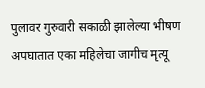पुलावर गुरुवारी सकाळी झालेल्या भीषण अपघातात एका महिलेचा जागीच मृत्यू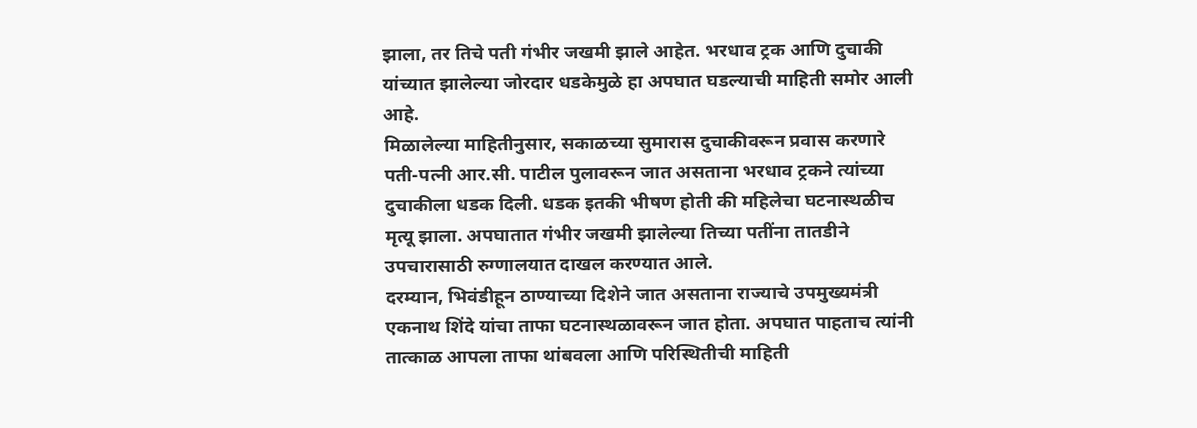झाला, तर तिचे पती गंभीर जखमी झाले आहेत. भरधाव ट्रक आणि दुचाकी यांच्यात झालेल्या जोरदार धडकेमुळे हा अपघात घडल्याची माहिती समोर आली आहे.
मिळालेल्या माहितीनुसार, सकाळच्या सुमारास दुचाकीवरून प्रवास करणारे पती-पत्नी आर.सी. पाटील पुलावरून जात असताना भरधाव ट्रकने त्यांच्या दुचाकीला धडक दिली. धडक इतकी भीषण होती की महिलेचा घटनास्थळीच मृत्यू झाला. अपघातात गंभीर जखमी झालेल्या तिच्या पतींना तातडीने उपचारासाठी रुग्णालयात दाखल करण्यात आले.
दरम्यान, भिवंडीहून ठाण्याच्या दिशेने जात असताना राज्याचे उपमुख्यमंत्री एकनाथ शिंदे यांचा ताफा घटनास्थळावरून जात होता. अपघात पाहताच त्यांनी तात्काळ आपला ताफा थांबवला आणि परिस्थितीची माहिती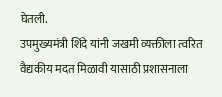घेतली.
उपमुख्यमंत्री शिंदे यांनी जखमी व्यक्तीला त्वरित वैद्यकीय मदत मिळावी यासाठी प्रशासनाला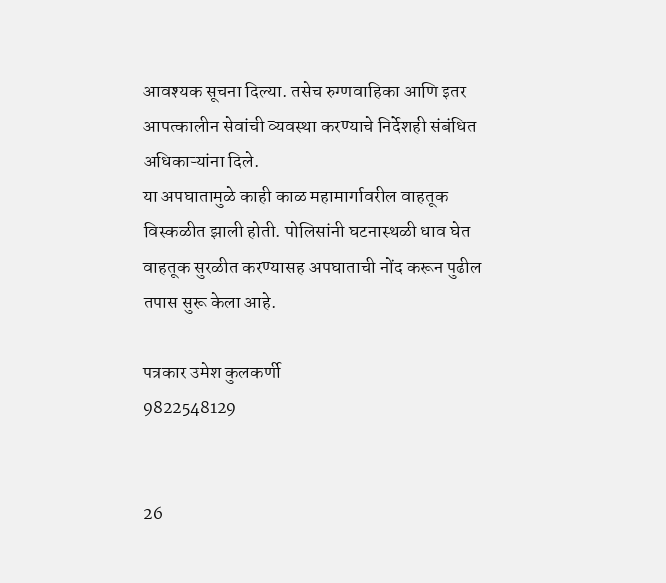आवश्यक सूचना दिल्या. तसेच रुग्णवाहिका आणि इतर आपत्कालीन सेवांची व्यवस्था करण्याचे निर्देशही संबंधित अधिकाऱ्यांना दिले.
या अपघातामुळे काही काळ महामार्गावरील वाहतूक विस्कळीत झाली होती. पोलिसांनी घटनास्थळी धाव घेत वाहतूक सुरळीत करण्यासह अपघाताची नोंद करून पुढील तपास सुरू केला आहे.

पत्रकार उमेश कुलकर्णी
9822548129


26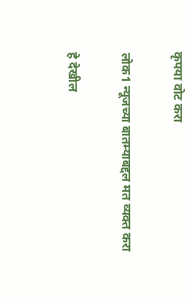कृपया वोट करा

लोक1 न्यूजच्या बातम्याबद्दल मत व्यक्त करा

हे देखील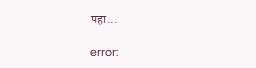पहा...

error: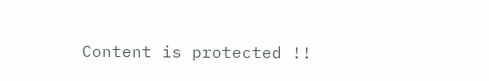Content is protected !!